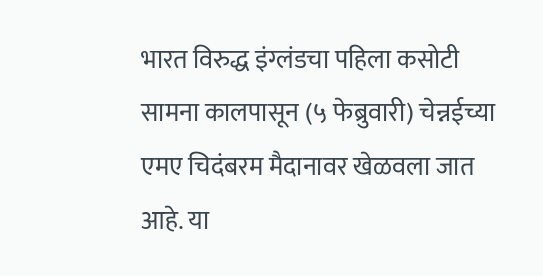भारत विरुद्ध इंग्लंडचा पहिला कसोटी सामना कालपासून (५ फेब्रुवारी) चेन्नईच्या एमए चिदंबरम मैदानावर खेळवला जात आहे. या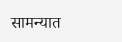सामन्यात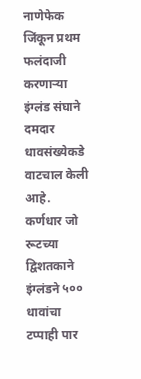नाणेफेक जिंकून प्रथम फलंदाजी करणाऱ्या इंग्लंड संघाने दमदार धावसंख्येकडे वाटचाल केली आहे. कर्णधार जो रूटच्या द्विशतकाने इंग्लंडने ५०० धावांचा टप्पाही पार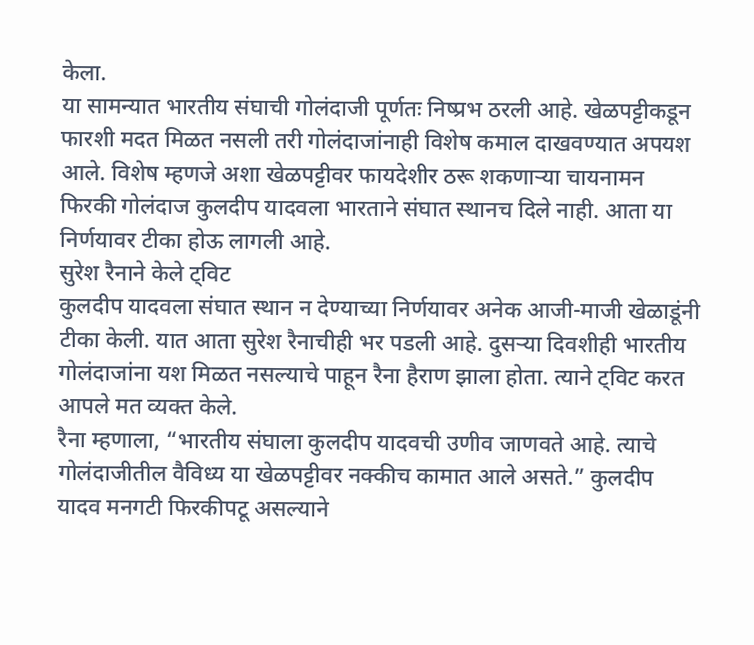केला.
या सामन्यात भारतीय संघाची गोलंदाजी पूर्णतः निष्प्रभ ठरली आहे. खेळपट्टीकडून फारशी मदत मिळत नसली तरी गोलंदाजांनाही विशेष कमाल दाखवण्यात अपयश आले. विशेष म्हणजे अशा खेळपट्टीवर फायदेशीर ठरू शकणाऱ्या चायनामन फिरकी गोलंदाज कुलदीप यादवला भारताने संघात स्थानच दिले नाही. आता या निर्णयावर टीका होऊ लागली आहे.
सुरेश रैनाने केले ट्विट
कुलदीप यादवला संघात स्थान न देण्याच्या निर्णयावर अनेक आजी-माजी खेळाडूंनी टीका केली. यात आता सुरेश रैनाचीही भर पडली आहे. दुसऱ्या दिवशीही भारतीय गोलंदाजांना यश मिळत नसल्याचे पाहून रैना हैराण झाला होता. त्याने ट्विट करत आपले मत व्यक्त केले.
रैना म्हणाला, “भारतीय संघाला कुलदीप यादवची उणीव जाणवते आहे. त्याचे गोलंदाजीतील वैविध्य या खेळपट्टीवर नक्कीच कामात आले असते.” कुलदीप यादव मनगटी फिरकीपटू असल्याने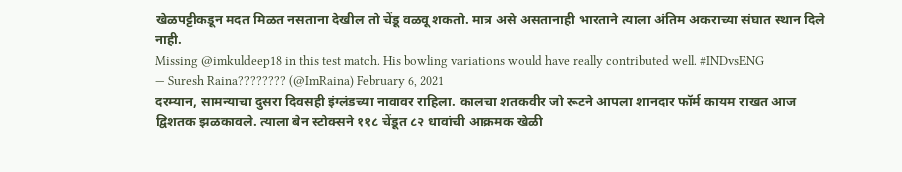खेळपट्टीकडून मदत मिळत नसताना देखील तो चेंडू वळवू शकतो. मात्र असे असतानाही भारताने त्याला अंतिम अकराच्या संघात स्थान दिले नाही.
Missing @imkuldeep18 in this test match. His bowling variations would have really contributed well. #INDvsENG
— Suresh Raina???????? (@ImRaina) February 6, 2021
दरम्यान, सामन्याचा दुसरा दिवसही इंग्लंडच्या नावावर राहिला. कालचा शतकवीर जो रूटने आपला शानदार फॉर्म कायम राखत आज द्विशतक झळकावले. त्याला बेन स्टोक्सने ११८ चेंडूत ८२ धावांची आक्रमक खेळी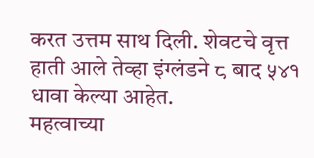करत उत्तम साथ दिली. शेवटचे वृत्त हाती आले तेव्हा इंग्लंडने ८ बाद ५४१ धावा केल्या आहेत.
महत्वाच्या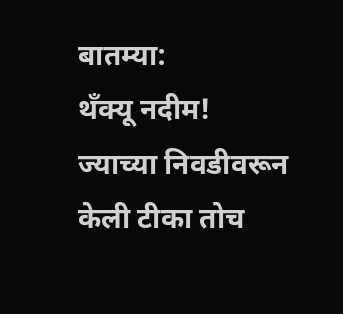बातम्या:
थँक्यू नदीम! ज्याच्या निवडीवरून केली टीका तोच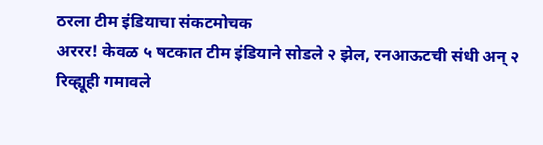ठरला टीम इंडियाचा संकटमोचक
अररर! केवळ ५ षटकात टीम इंडियाने सोडले २ झेल, रनआऊटची संधी अन् २ रिव्ह्यूही गमावले